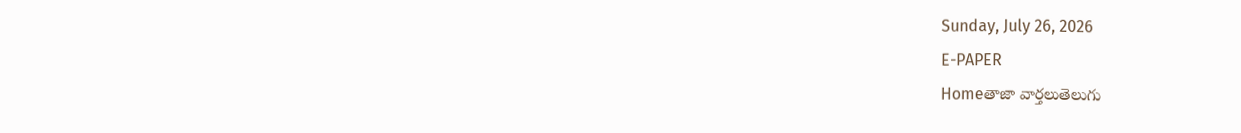Sunday, July 26, 2026
E-PAPER
Homeతాజా వార్తలుతెలుగు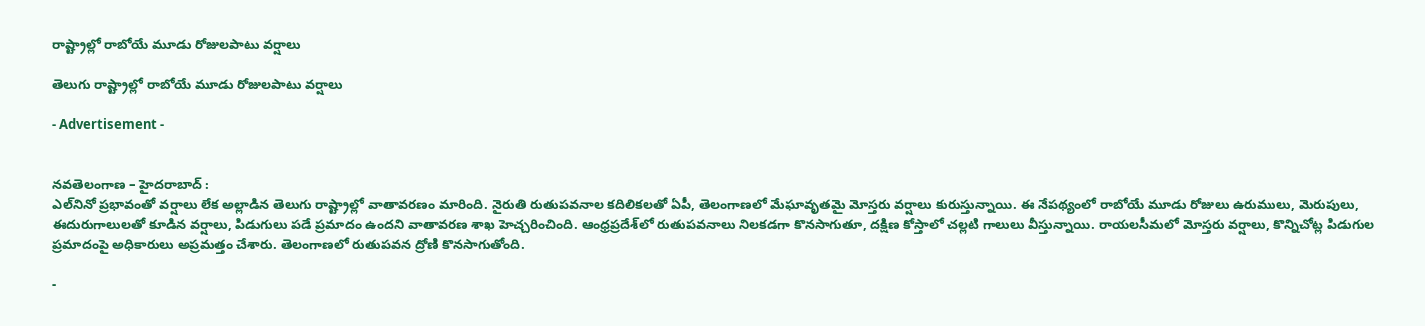రాష్ట్రాల్లో రాబోయే మూడు రోజులపాటు వర్షాలు

తెలుగు రాష్ట్రాల్లో రాబోయే మూడు రోజులపాటు వర్షాలు

- Advertisement -


నవతెలంగాణ – హైదరాబాద్ :
ఎల్‌నినో ప్రభావంతో వర్షాలు లేక అల్లాడిన తెలుగు రాష్ట్రాల్లో వాతావరణం మారింది. నైరుతి రుతుపవనాల కదిలికలతో ఏపీ, తెలంగాణలో మేఘావృతమై మోస్తరు వర్షాలు కురుస్తున్నాయి. ఈ నేపథ్యంలో రాబోయే మూడు రోజులు ఉరుములు, మెరుపులు, ఈదురుగాలులతో కూడిన వర్షాలు, పిడుగులు పడే ప్రమాదం ఉందని వాతావరణ శాఖ హెచ్చరించింది. ఆంధ్రప్రదేశ్‌లో రుతుపవనాలు నిలకడగా కొనసాగుతూ, దక్షిణ కోస్తాలో చల్లటి గాలులు వీస్తున్నాయి. రాయలసీమలో మోస్తరు వర్షాలు, కొన్నిచోట్ల పిడుగుల ప్రమాదంపై అధికారులు అప్రమత్తం చేశారు. తెలంగాణలో రుతుపవన ద్రోణి కొనసాగుతోంది.

-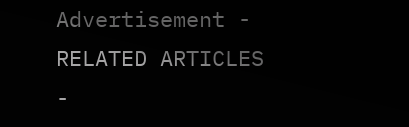Advertisement -
RELATED ARTICLES
-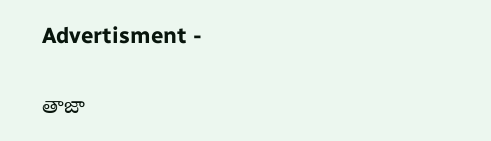Advertisment -

తాజా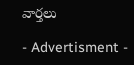వార్తలు

- Advertisment -